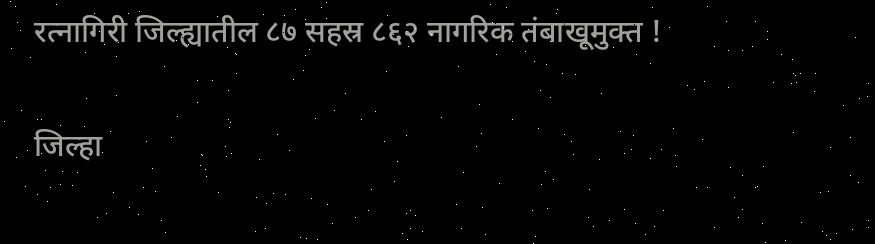रत्नागिरी जिल्ह्यातील ८७ सहस्र ८६२ नागरिक तंबाखूमुक्त !

जिल्हा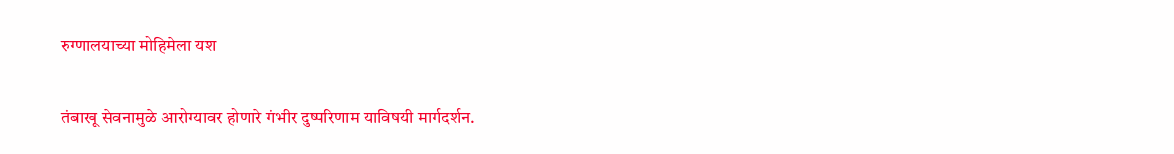रुग्णालयाच्या मोहिमेला यश

तंबाखू सेवनामुळे आरोग्यावर होणारे गंभीर दुष्परिणाम याविषयी मार्गदर्शन.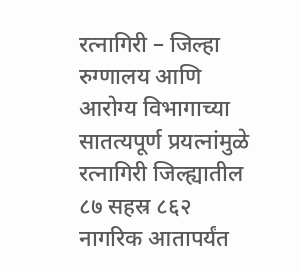रत्नागिरी – जिल्हा रुग्णालय आणि आरोग्य विभागाच्या सातत्यपूर्ण प्रयत्नांमुळे रत्नागिरी जिल्ह्यातील ८७ सहस्र ८६२ नागरिक आतापर्यंत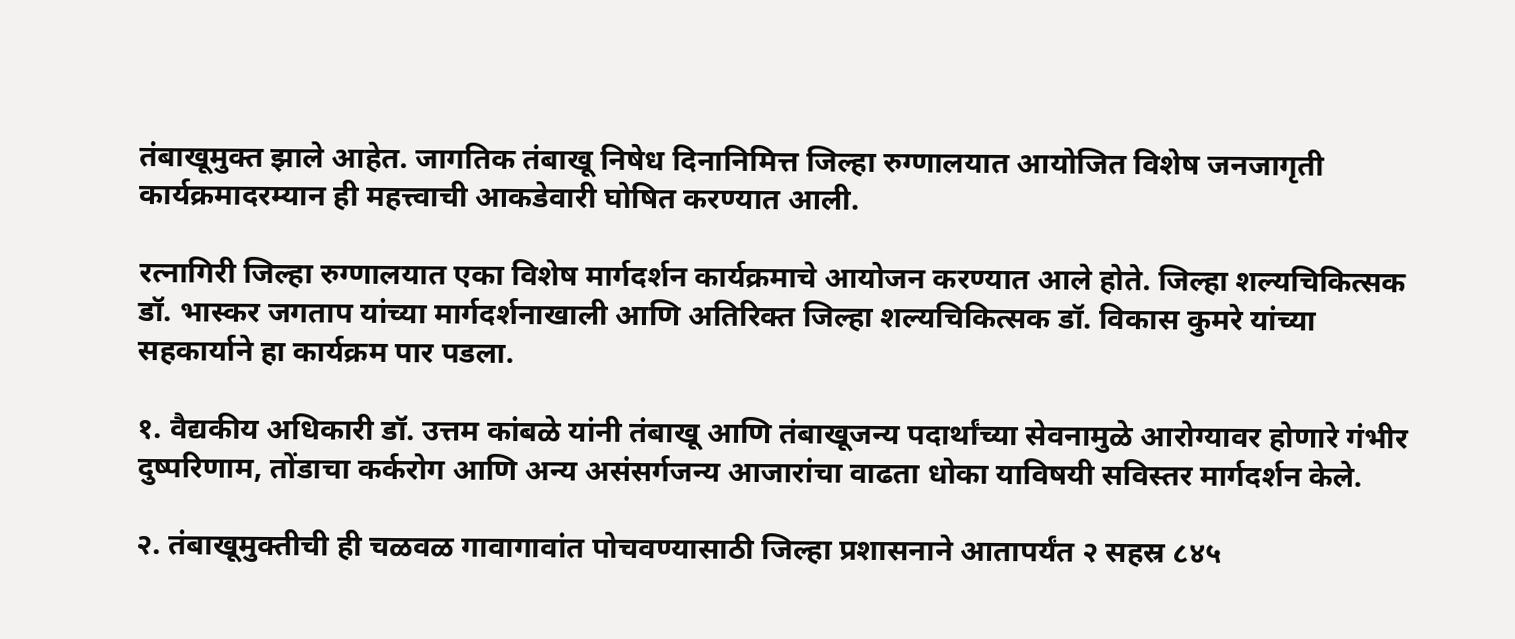तंबाखूमुक्त झाले आहेत. जागतिक तंबाखू निषेध दिनानिमित्त जिल्हा रुग्णालयात आयोजित विशेष जनजागृती कार्यक्रमादरम्यान ही महत्त्वाची आकडेवारी घोषित करण्यात आली.

रत्नागिरी जिल्हा रुग्णालयात एका विशेष मार्गदर्शन कार्यक्रमाचे आयोजन करण्यात आले होते. जिल्हा शल्यचिकित्सक डॉ. भास्कर जगताप यांच्या मार्गदर्शनाखाली आणि अतिरिक्त जिल्हा शल्यचिकित्सक डॉ. विकास कुमरे यांच्या सहकार्याने हा कार्यक्रम पार पडला.

१. वैद्यकीय अधिकारी डॉ. उत्तम कांबळे यांनी तंबाखू आणि तंबाखूजन्य पदार्थांच्या सेवनामुळे आरोग्यावर होणारे गंभीर दुष्परिणाम, तोंडाचा कर्करोग आणि अन्य असंसर्गजन्य आजारांचा वाढता धोका याविषयी सविस्तर मार्गदर्शन केले.

२. तंबाखूमुक्तीची ही चळवळ गावागावांत पोचवण्यासाठी जिल्हा प्रशासनाने आतापर्यंत २ सहस्र ८४५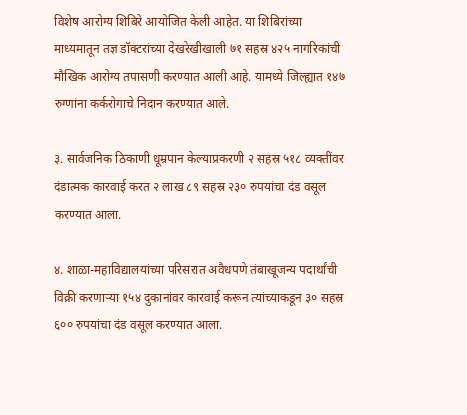विशेष आरोग्य शिबिरे आयोजित केली आहेत. या शिबिरांच्या माध्यमातून तज्ञ डॉक्टरांच्या देखरेखीखाली ७१ सहस्र ४२५ नागरिकांची मौखिक आरोग्य तपासणी करण्यात आली आहे. यामध्ये जिल्ह्यात १४७ रुग्णांना कर्करोगाचे निदान करण्यात आले.

३. सार्वजनिक ठिकाणी धूम्रपान केल्याप्रकरणी २ सहस्र ५१८ व्यक्तींवर दंडात्मक कारवाई करत २ लाख ८९ सहस्र २३० रुपयांचा दंड वसूल करण्यात आला.

४. शाळा-महाविद्यालयांच्या परिसरात अवैधपणे तंबाखूजन्य पदार्थांची विक्री करणार्‍या १५४ दुकानांवर कारवाई करून त्यांच्याकडून ३० सहस्र ६०० रुपयांचा दंड वसूल करण्यात आला.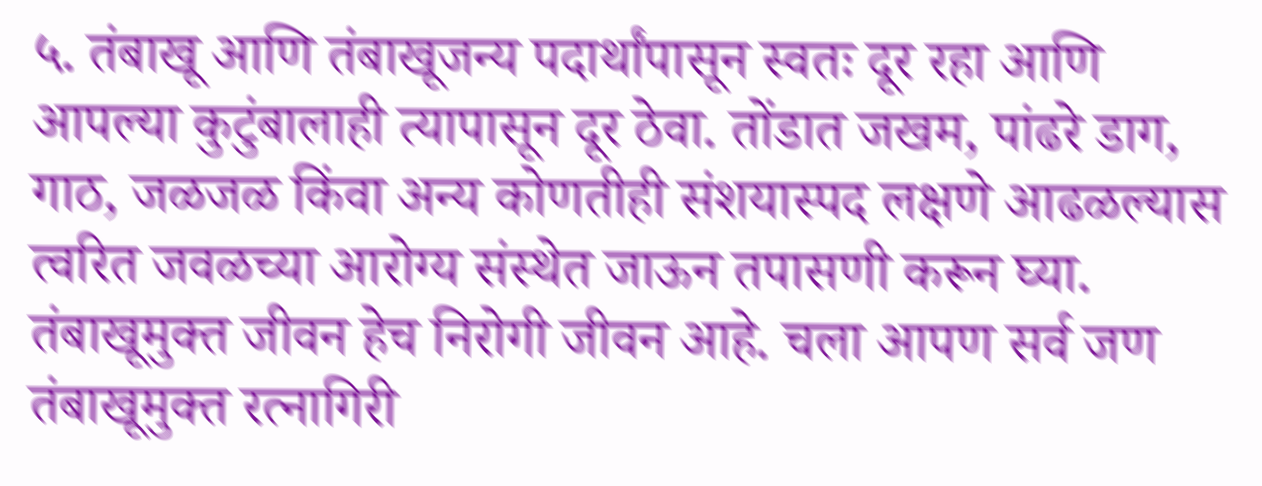५. तंबाखू आणि तंबाखूजन्य पदार्थांपासून स्वतः दूर रहा आणि आपल्या कुटुंबालाही त्यापासून दूर ठेवा. तोंडात जखम, पांढरे डाग, गाठ, जळजळ किंवा अन्य कोणतीही संशयास्पद लक्षणे आढळल्यास त्वरित जवळच्या आरोग्य संस्थेत जाऊन तपासणी करून घ्या. तंबाखूमुक्त जीवन हेच निरोगी जीवन आहे. चला आपण सर्व जण तंबाखूमुक्त रत्नागिरी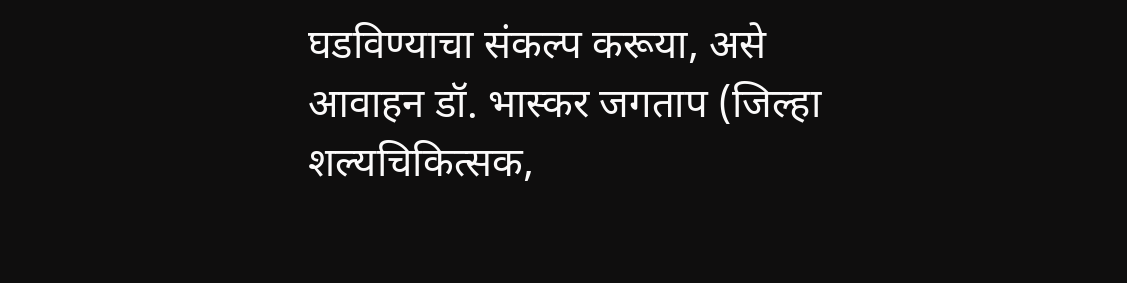घडविण्याचा संकल्प करूया, असे आवाहन डॉ. भास्कर जगताप (जिल्हा शल्यचिकित्सक,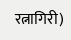रत्नागिरी)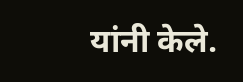यांनी केले.